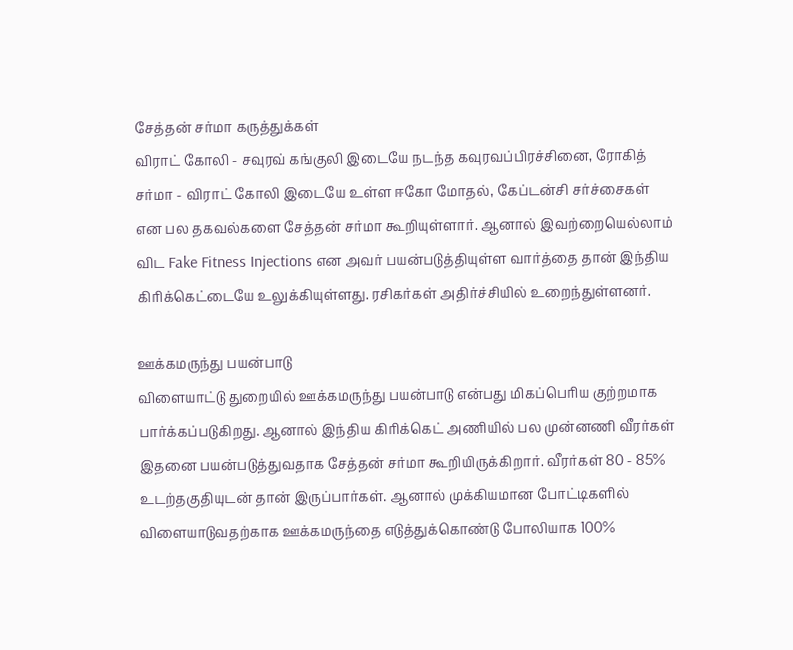சேத்தன் சர்மா கருத்துக்கள்
விராட் கோலி - சவுரவ் கங்குலி இடையே நடந்த கவுரவப்பிரச்சினை, ரோகித் சர்மா - விராட் கோலி இடையே உள்ள ஈகோ மோதல், கேப்டன்சி சர்ச்சைகள் என பல தகவல்களை சேத்தன் சர்மா கூறியுள்ளார். ஆனால் இவற்றையெல்லாம் விட Fake Fitness Injections என அவர் பயன்படுத்தியுள்ள வார்த்தை தான் இந்திய கிரிக்கெட்டையே உலுக்கியுள்ளது. ரசிகர்கள் அதிர்ச்சியில் உறைந்துள்ளனர்.

ஊக்கமருந்து பயன்பாடு
விளையாட்டு துறையில் ஊக்கமருந்து பயன்பாடு என்பது மிகப்பெரிய குற்றமாக பார்க்கப்படுகிறது. ஆனால் இந்திய கிரிக்கெட் அணியில் பல முன்னணி வீரர்கள் இதனை பயன்படுத்துவதாக சேத்தன் சர்மா கூறியிருக்கிறார். வீரர்கள் 80 - 85% உடற்தகுதியுடன் தான் இருப்பார்கள். ஆனால் முக்கியமான போட்டிகளில் விளையாடுவதற்காக ஊக்கமருந்தை எடுத்துக்கொண்டு போலியாக 100%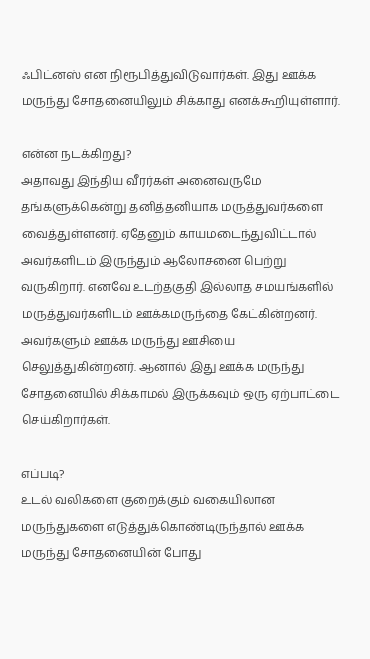ஃபிட்னஸ் என நிரூபித்துவிடுவார்கள். இது ஊக்க மருந்து சோதனையிலும் சிக்காது எனக்கூறியுள்ளார்.

என்ன நடக்கிறது?
அதாவது இந்திய வீரர்கள் அனைவருமே தங்களுக்கென்று தனித்தனியாக மருத்துவர்களை வைத்துள்ளனர். ஏதேனும் காயமடைந்துவிட்டால் அவர்களிடம் இருந்தும் ஆலோசனை பெற்று வருகிறார். எனவே உடற்தகுதி இல்லாத சமயங்களில் மருத்துவர்களிடம் ஊக்கமருந்தை கேட்கின்றனர். அவர்களும் ஊக்க மருந்து ஊசியை செலுத்துகின்றனர். ஆனால் இது ஊக்க மருந்து சோதனையில் சிக்காமல் இருக்கவும் ஒரு ஏற்பாட்டை செய்கிறார்கள்.

எப்படி?
உடல் வலிகளை குறைக்கும் வகையிலான மருந்துகளை எடுத்துக்கொண்டிருந்தால் ஊக்க மருந்து சோதனையின் போது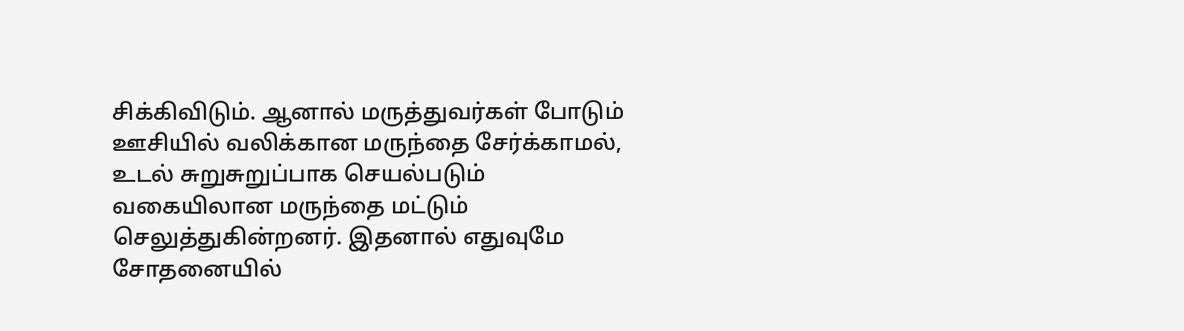சிக்கிவிடும். ஆனால் மருத்துவர்கள் போடும் ஊசியில் வலிக்கான மருந்தை சேர்க்காமல், உடல் சுறுசுறுப்பாக செயல்படும் வகையிலான மருந்தை மட்டும் செலுத்துகின்றனர். இதனால் எதுவுமே சோதனையில்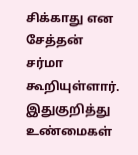சிக்காது என சேத்தன் சர்மா கூறியுள்ளார். இதுகுறித்து உண்மைகள்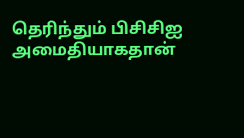தெரிந்தும் பிசிசிஐ அமைதியாகதான்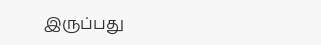இருப்பது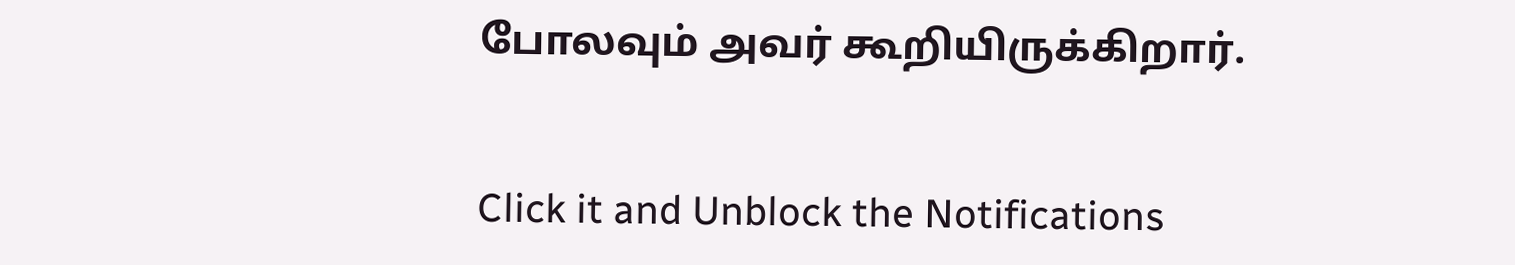போலவும் அவர் கூறியிருக்கிறார்.


Click it and Unblock the Notifications